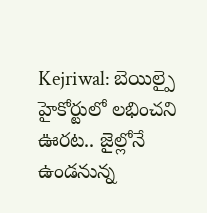Kejriwal: బెయిల్పై హైకోర్టులో లభించని ఊరట.. జైల్లోనే ఉండనున్న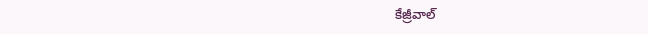కేజ్రీవాల్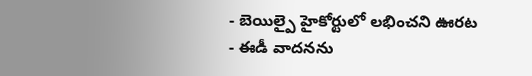- బెయిల్పై హైకోర్టులో లభించని ఊరట
- ఈడీ వాదనను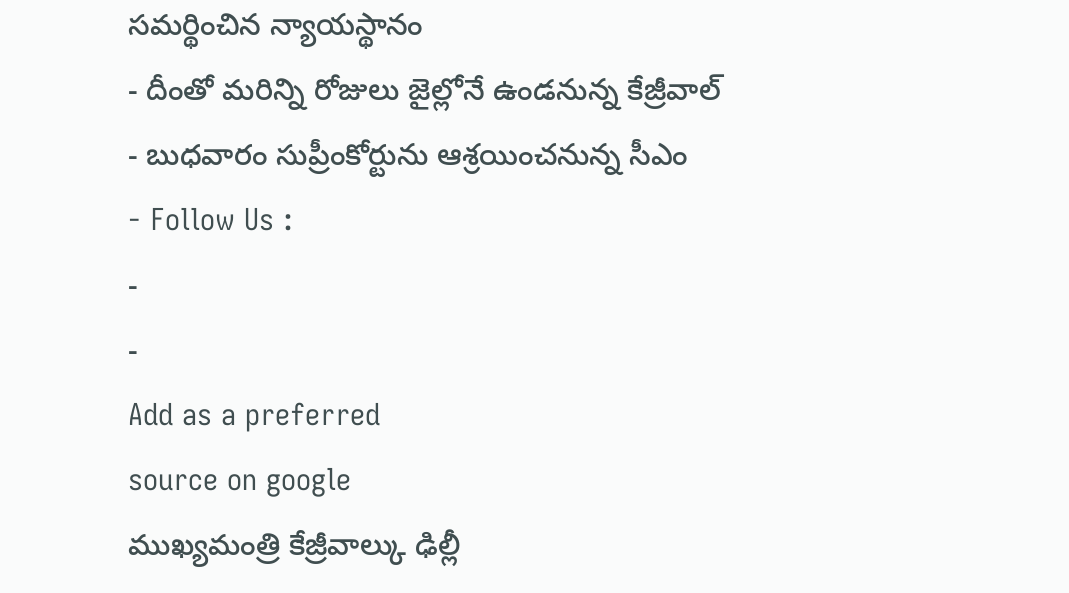సమర్థించిన న్యాయస్థానం
- దీంతో మరిన్ని రోజులు జైల్లోనే ఉండనున్న కేజ్రీవాల్
- బుధవారం సుప్రీంకోర్టును ఆశ్రయించనున్న సీఎం
- Follow Us :
-
-
Add as a preferred
source on google
ముఖ్యమంత్రి కేజ్రీవాల్కు ఢిల్లీ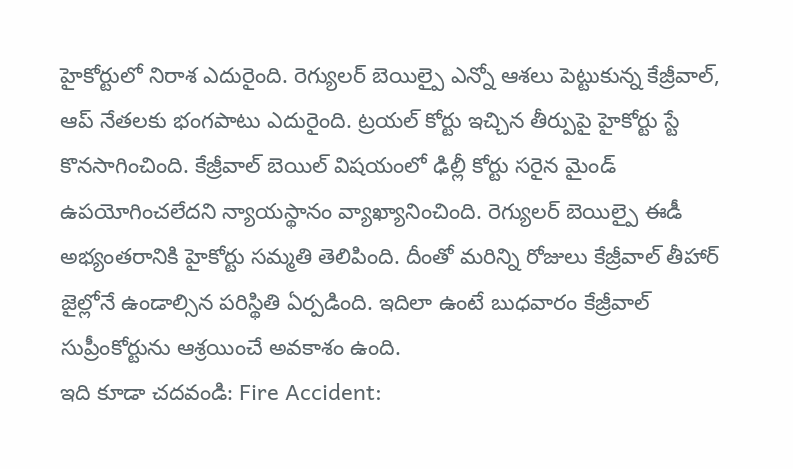హైకోర్టులో నిరాశ ఎదురైంది. రెగ్యులర్ బెయిల్పై ఎన్నో ఆశలు పెట్టుకున్న కేజ్రీవాల్, ఆప్ నేతలకు భంగపాటు ఎదురైంది. ట్రయల్ కోర్టు ఇచ్చిన తీర్పుపై హైకోర్టు స్టే కొనసాగించింది. కేజ్రీవాల్ బెయిల్ విషయంలో ఢిల్లీ కోర్టు సరైన మైండ్ ఉపయోగించలేదని న్యాయస్థానం వ్యాఖ్యానించింది. రెగ్యులర్ బెయిల్పై ఈడీ అభ్యంతరానికి హైకోర్టు సమ్మతి తెలిపింది. దీంతో మరిన్ని రోజులు కేజ్రీవాల్ తీహార్ జైల్లోనే ఉండాల్సిన పరిస్థితి ఏర్పడింది. ఇదిలా ఉంటే బుధవారం కేజ్రీవాల్ సుప్రీంకోర్టును ఆశ్రయించే అవకాశం ఉంది.
ఇది కూడా చదవండి: Fire Accident: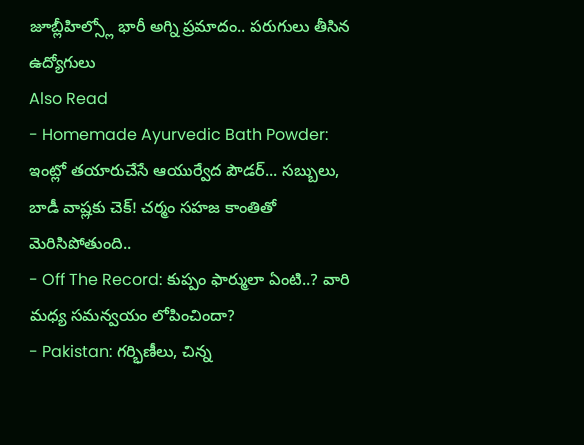జూబ్లీహిల్స్లో భారీ అగ్ని ప్రమాదం.. పరుగులు తీసిన ఉద్యోగులు
Also Read
- Homemade Ayurvedic Bath Powder: ఇంట్లో తయారుచేసే ఆయుర్వేద పౌడర్... సబ్బులు, బాడీ వాష్లకు చెక్! చర్మం సహజ కాంతితో మెరిసిపోతుంది..
- Off The Record: కుప్పం ఫార్ములా ఏంటి..? వారి మధ్య సమన్వయం లోపించిందా?
- Pakistan: గర్భిణీలు, చిన్న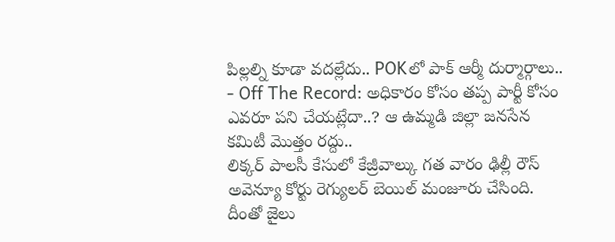పిల్లల్ని కూడా వదల్లేదు.. POKలో పాక్ ఆర్మీ దుర్మార్గాలు..
- Off The Record: అధికారం కోసం తప్ప పార్టీ కోసం ఎవరూ పని చేయట్లేదా..? ఆ ఉమ్మడి జిల్లా జనసేన కమిటీ మొత్తం రద్దు..
లిక్కర్ పాలసీ కేసులో కేజ్రీవాల్కు గత వారం ఢిల్లీ రౌస్ అవెన్యూ కోర్టు రెగ్యులర్ బెయిల్ మంజూరు చేసింది. దీంతో జైలు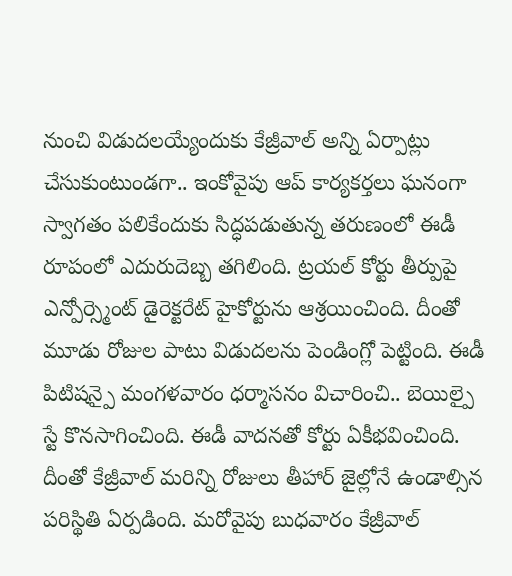నుంచి విడుదలయ్యేందుకు కేజ్రీవాల్ అన్ని ఏర్పాట్లు చేసుకుంటుండగా.. ఇంకోవైపు ఆప్ కార్యకర్తలు ఘనంగా స్వాగతం పలికేందుకు సిద్ధపడుతున్న తరుణంలో ఈడీ రూపంలో ఎదురుదెబ్బ తగిలింది. ట్రయల్ కోర్టు తీర్పుపై ఎన్పోర్స్మెంట్ డైరెక్టరేట్ హైకోర్టును ఆశ్రయించింది. దీంతో మూడు రోజుల పాటు విడుదలను పెండింగ్లో పెట్టింది. ఈడీ పిటిషన్పై మంగళవారం ధర్మాసనం విచారించి.. బెయిల్పై స్టే కొనసాగించింది. ఈడీ వాదనతో కోర్టు ఏకీభవించింది. దీంతో కేజ్రీవాల్ మరిన్ని రోజులు తీహార్ జైల్లోనే ఉండాల్సిన పరిస్థితి ఏర్పడింది. మరోవైపు బుధవారం కేజ్రీవాల్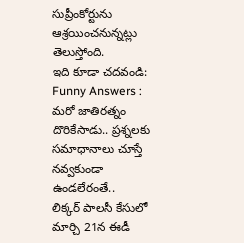సుప్రీంకోర్టును ఆశ్రయించనున్నట్లు తెలుస్తోంది.
ఇది కూడా చదవండి: Funny Answers : మరో జాతిరత్నం దొరికేసాడు.. ప్రశ్నలకు సమాధానాలు చూస్తే నవ్వకుండా ఉండలేరంతే..
లిక్కర్ పాలసీ కేసులో మార్చి 21న ఈడీ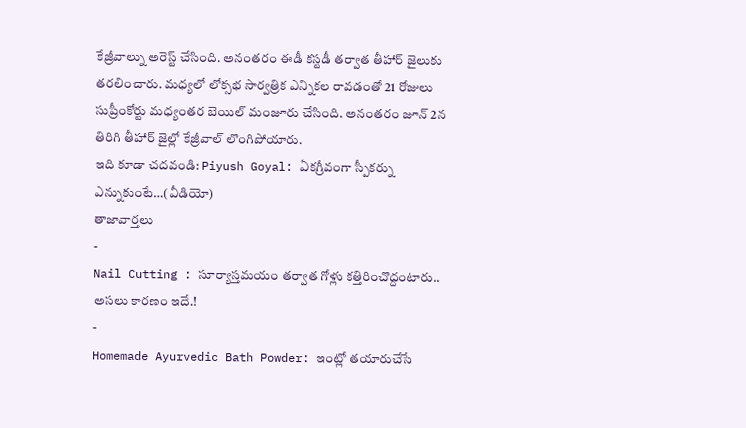కేజ్రీవాల్ను అరెస్ట్ చేసింది. అనంతరం ఈడీ కస్టడీ తర్వాత తీహార్ జైలుకు తరలించారు. మధ్యలో లోక్సభ సార్వత్రిక ఎన్నికల రావడంతో 21 రోజులు సుప్రీంకోర్టు మధ్యంతర బెయిల్ మంజూరు చేసింది. అనంతరం జూన్ 2న తిరిగి తీహార్ జైల్లో కేజ్రీవాల్ లొంగిపోయారు.
ఇది కూడా చదవండి: Piyush Goyal: ఏకగ్రీవంగా స్పీకర్ను ఎన్నుకుంటే…(వీడియో)
తాజావార్తలు
-
Nail Cutting : సూర్యాస్తమయం తర్వాత గోళ్లు కత్తిరించొద్దంటారు.. అసలు కారణం ఇదే.!
-
Homemade Ayurvedic Bath Powder: ఇంట్లో తయారుచేసే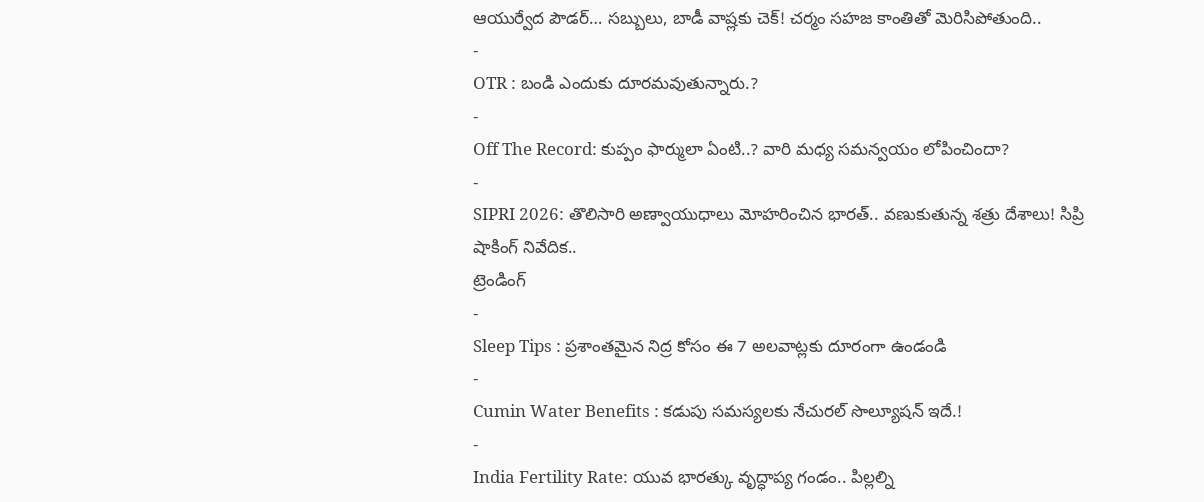ఆయుర్వేద పౌడర్… సబ్బులు, బాడీ వాష్లకు చెక్! చర్మం సహజ కాంతితో మెరిసిపోతుంది..
-
OTR : బండి ఎందుకు దూరమవుతున్నారు.?
-
Off The Record: కుప్పం ఫార్ములా ఏంటి..? వారి మధ్య సమన్వయం లోపించిందా?
-
SIPRI 2026: తొలిసారి అణ్వాయుధాలు మోహరించిన భారత్.. వణుకుతున్న శత్రు దేశాలు! సిప్రి షాకింగ్ నివేదిక..
ట్రెండింగ్
-
Sleep Tips : ప్రశాంతమైన నిద్ర కోసం ఈ 7 అలవాట్లకు దూరంగా ఉండండి
-
Cumin Water Benefits : కడుపు సమస్యలకు నేచురల్ సొల్యూషన్ ఇదే.!
-
India Fertility Rate: యువ భారత్కు వృద్ధాప్య గండం.. పిల్లల్ని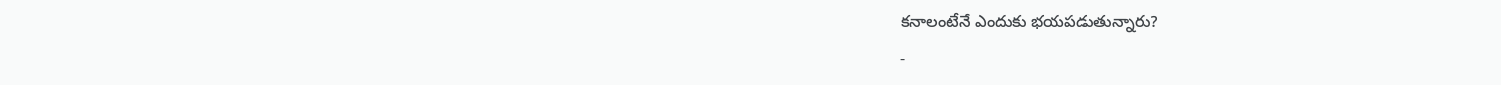కనాలంటేనే ఎందుకు భయపడుతున్నారు?
-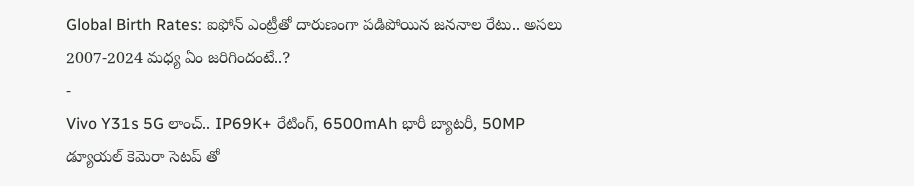Global Birth Rates: ఐఫోన్ ఎంట్రీతో దారుణంగా పడిపోయిన జననాల రేటు.. అసలు 2007-2024 మధ్య ఏం జరిగిందంటే..?
-
Vivo Y31s 5G లాంచ్.. IP69K+ రేటింగ్, 6500mAh భారీ బ్యాటరీ, 50MP డ్యూయల్ కెమెరా సెటప్ తో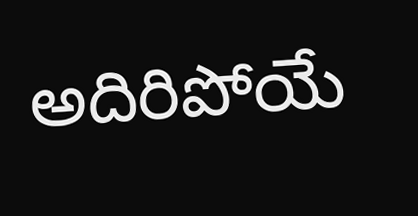అదిరిపోయే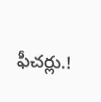ఫీచర్లు.!